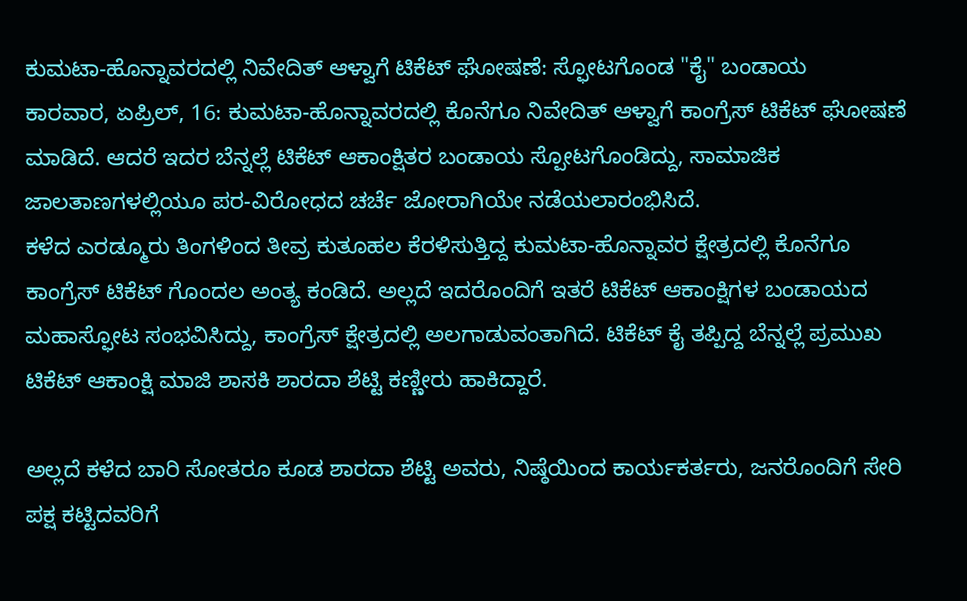ಕುಮಟಾ-ಹೊನ್ನಾವರದಲ್ಲಿ ನಿವೇದಿತ್ ಆಳ್ವಾಗೆ ಟಿಕೆಟ್ ಘೋಷಣೆ: ಸ್ಫೋಟಗೊಂಡ "ಕೈ" ಬಂಡಾಯ
ಕಾರವಾರ, ಏಪ್ರಿಲ್, 16: ಕುಮಟಾ-ಹೊನ್ನಾವರದಲ್ಲಿ ಕೊನೆಗೂ ನಿವೇದಿತ್ ಆಳ್ವಾಗೆ ಕಾಂಗ್ರೆಸ್ ಟಿಕೆಟ್ ಘೋಷಣೆ ಮಾಡಿದೆ. ಆದರೆ ಇದರ ಬೆನ್ನಲ್ಲೆ ಟಿಕೆಟ್ ಆಕಾಂಕ್ಷಿತರ ಬಂಡಾಯ ಸ್ಪೋಟಗೊಂಡಿದ್ದು, ಸಾಮಾಜಿಕ ಜಾಲತಾಣಗಳಲ್ಲಿಯೂ ಪರ-ವಿರೋಧದ ಚರ್ಚೆ ಜೋರಾಗಿಯೇ ನಡೆಯಲಾರಂಭಿಸಿದೆ.
ಕಳೆದ ಎರಡ್ಮೂರು ತಿಂಗಳಿಂದ ತೀವ್ರ ಕುತೂಹಲ ಕೆರಳಿಸುತ್ತಿದ್ದ ಕುಮಟಾ-ಹೊನ್ನಾವರ ಕ್ಷೇತ್ರದಲ್ಲಿ ಕೊನೆಗೂ ಕಾಂಗ್ರೆಸ್ ಟಿಕೆಟ್ ಗೊಂದಲ ಅಂತ್ಯ ಕಂಡಿದೆ. ಅಲ್ಲದೆ ಇದರೊಂದಿಗೆ ಇತರೆ ಟಿಕೆಟ್ ಆಕಾಂಕ್ಷಿಗಳ ಬಂಡಾಯದ ಮಹಾಸ್ಫೋಟ ಸಂಭವಿಸಿದ್ದು, ಕಾಂಗ್ರೆಸ್ ಕ್ಷೇತ್ರದಲ್ಲಿ ಅಲಗಾಡುವಂತಾಗಿದೆ. ಟಿಕೆಟ್ ಕೈ ತಪ್ಪಿದ್ದ ಬೆನ್ನಲ್ಲೆ ಪ್ರಮುಖ ಟಿಕೆಟ್ ಆಕಾಂಕ್ಷಿ ಮಾಜಿ ಶಾಸಕಿ ಶಾರದಾ ಶೆಟ್ಟಿ ಕಣ್ಣೀರು ಹಾಕಿದ್ದಾರೆ.

ಅಲ್ಲದೆ ಕಳೆದ ಬಾರಿ ಸೋತರೂ ಕೂಡ ಶಾರದಾ ಶೆಟ್ಟಿ ಅವರು, ನಿಷ್ಠೆಯಿಂದ ಕಾರ್ಯಕರ್ತರು, ಜನರೊಂದಿಗೆ ಸೇರಿ ಪಕ್ಷ ಕಟ್ಟಿದವರಿಗೆ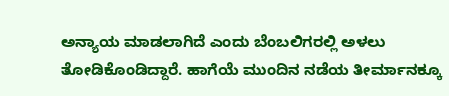ಅನ್ಯಾಯ ಮಾಡಲಾಗಿದೆ ಎಂದು ಬೆಂಬಲಿಗರಲ್ಲಿ ಅಳಲು ತೋಡಿಕೊಂಡಿದ್ದಾರೆ. ಹಾಗೆಯೆ ಮುಂದಿನ ನಡೆಯ ತೀರ್ಮಾನಕ್ಕೂ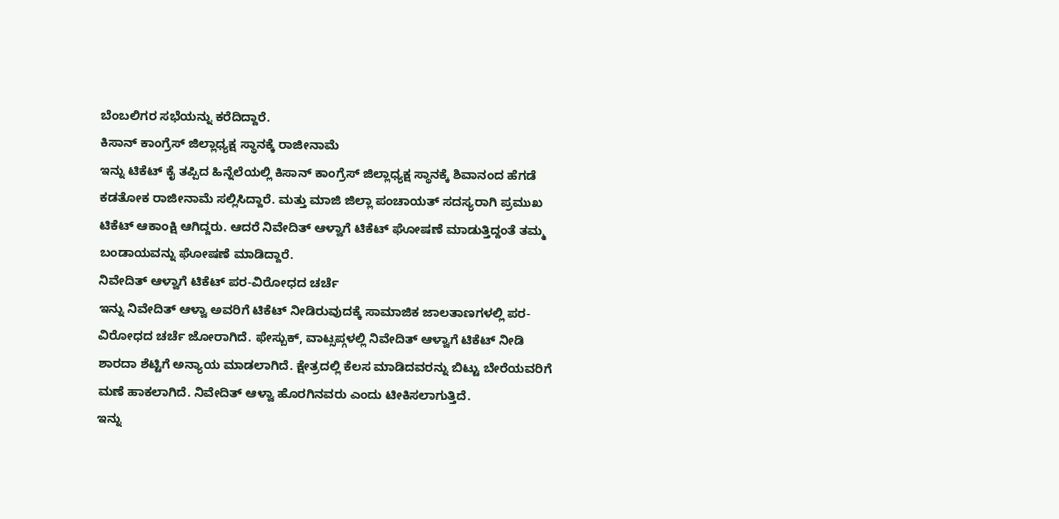ಬೆಂಬಲಿಗರ ಸಭೆಯನ್ನು ಕರೆದಿದ್ದಾರೆ.
ಕಿಸಾನ್ ಕಾಂಗ್ರೆಸ್ ಜಿಲ್ಲಾಧ್ಯಕ್ಷ ಸ್ಥಾನಕ್ಕೆ ರಾಜೀನಾಮೆ
ಇನ್ನು ಟಿಕೆಟ್ ಕೈ ತಪ್ಪಿದ ಹಿನ್ನೆಲೆಯಲ್ಲಿ ಕಿಸಾನ್ ಕಾಂಗ್ರೆಸ್ ಜಿಲ್ಲಾಧ್ಯಕ್ಷ ಸ್ಥಾನಕ್ಕೆ ಶಿವಾನಂದ ಹೆಗಡೆ ಕಡತೋಕ ರಾಜೀನಾಮೆ ಸಲ್ಲಿಸಿದ್ದಾರೆ. ಮತ್ತು ಮಾಜಿ ಜಿಲ್ಲಾ ಪಂಚಾಯತ್ ಸದಸ್ಯರಾಗಿ ಪ್ರಮುಖ ಟಿಕೆಟ್ ಆಕಾಂಕ್ಷಿ ಆಗಿದ್ದರು. ಆದರೆ ನಿವೇದಿತ್ ಆಳ್ವಾಗೆ ಟಿಕೆಟ್ ಘೋಷಣೆ ಮಾಡುತ್ತಿದ್ದಂತೆ ತಮ್ಮ ಬಂಡಾಯವನ್ನು ಘೋಷಣೆ ಮಾಡಿದ್ದಾರೆ.
ನಿವೇದಿತ್ ಆಳ್ವಾಗೆ ಟಿಕೆಟ್ ಪರ-ವಿರೋಧದ ಚರ್ಚೆ
ಇನ್ನು ನಿವೇದಿತ್ ಆಳ್ವಾ ಅವರಿಗೆ ಟಿಕೆಟ್ ನೀಡಿರುವುದಕ್ಕೆ ಸಾಮಾಜಿಕ ಜಾಲತಾಣಗಳಲ್ಲಿ ಪರ-ವಿರೋಧದ ಚರ್ಚೆ ಜೋರಾಗಿದೆ. ಫೇಸ್ಬುಕ್, ವಾಟ್ಸಪ್ಗಳಲ್ಲಿ ನಿವೇದಿತ್ ಆಳ್ವಾಗೆ ಟಿಕೆಟ್ ನೀಡಿ ಶಾರದಾ ಶೆಟ್ಟಿಗೆ ಅನ್ಯಾಯ ಮಾಡಲಾಗಿದೆ. ಕ್ಷೇತ್ರದಲ್ಲಿ ಕೆಲಸ ಮಾಡಿದವರನ್ನು ಬಿಟ್ಟು ಬೇರೆಯವರಿಗೆ ಮಣೆ ಹಾಕಲಾಗಿದೆ. ನಿವೇದಿತ್ ಆಳ್ವಾ ಹೊರಗಿನವರು ಎಂದು ಟೀಕಿಸಲಾಗುತ್ತಿದೆ.
ಇನ್ನು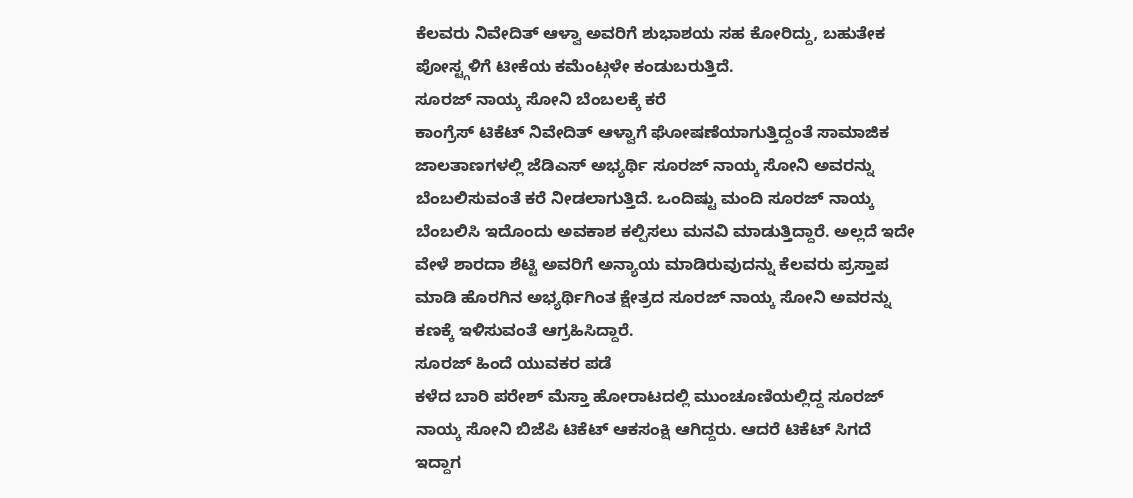ಕೆಲವರು ನಿವೇದಿತ್ ಆಳ್ವಾ ಅವರಿಗೆ ಶುಭಾಶಯ ಸಹ ಕೋರಿದ್ದು, ಬಹುತೇಕ ಪೋಸ್ಟ್ಗಳಿಗೆ ಟೀಕೆಯ ಕಮೆಂಟ್ಗಳೇ ಕಂಡುಬರುತ್ತಿದೆ.
ಸೂರಜ್ ನಾಯ್ಕ ಸೋನಿ ಬೆಂಬಲಕ್ಕೆ ಕರೆ
ಕಾಂಗ್ರೆಸ್ ಟಿಕೆಟ್ ನಿವೇದಿತ್ ಆಳ್ವಾಗೆ ಘೋಷಣೆಯಾಗುತ್ತಿದ್ದಂತೆ ಸಾಮಾಜಿಕ ಜಾಲತಾಣಗಳಲ್ಲಿ ಜೆಡಿಎಸ್ ಅಭ್ಯರ್ಥಿ ಸೂರಜ್ ನಾಯ್ಕ ಸೋನಿ ಅವರನ್ನು ಬೆಂಬಲಿಸುವಂತೆ ಕರೆ ನೀಡಲಾಗುತ್ತಿದೆ. ಒಂದಿಷ್ಟು ಮಂದಿ ಸೂರಜ್ ನಾಯ್ಕ ಬೆಂಬಲಿಸಿ ಇದೊಂದು ಅವಕಾಶ ಕಲ್ಪಿಸಲು ಮನವಿ ಮಾಡುತ್ತಿದ್ದಾರೆ. ಅಲ್ಲದೆ ಇದೇ ವೇಳೆ ಶಾರದಾ ಶೆಟ್ಟಿ ಅವರಿಗೆ ಅನ್ಯಾಯ ಮಾಡಿರುವುದನ್ನು ಕೆಲವರು ಪ್ರಸ್ತಾಪ ಮಾಡಿ ಹೊರಗಿನ ಅಭ್ಯರ್ಥಿಗಿಂತ ಕ್ಷೇತ್ರದ ಸೂರಜ್ ನಾಯ್ಕ ಸೋನಿ ಅವರನ್ನು ಕಣಕ್ಕೆ ಇಳಿಸುವಂತೆ ಆಗ್ರಹಿಸಿದ್ದಾರೆ.
ಸೂರಜ್ ಹಿಂದೆ ಯುವಕರ ಪಡೆ
ಕಳೆದ ಬಾರಿ ಪರೇಶ್ ಮೆಸ್ತಾ ಹೋರಾಟದಲ್ಲಿ ಮುಂಚೂಣಿಯಲ್ಲಿದ್ದ ಸೂರಜ್ ನಾಯ್ಕ ಸೋನಿ ಬಿಜೆಪಿ ಟಿಕೆಟ್ ಆಕಸಂಕ್ಷಿ ಆಗಿದ್ದರು. ಆದರೆ ಟಿಕೆಟ್ ಸಿಗದೆ ಇದ್ದಾಗ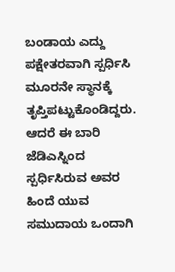ಬಂಡಾಯ ಎದ್ದು ಪಕ್ಷೇತರವಾಗಿ ಸ್ಪರ್ಧಿಸಿ ಮೂರನೇ ಸ್ಥಾನಕ್ಕೆ ತೃಪ್ತಿಪಟ್ಟುಕೊಂಡಿದ್ದರು. ಆದರೆ ಈ ಬಾರಿ ಜೆಡಿಎಸ್ನಿಂದ ಸ್ಪರ್ಧಿಸಿರುವ ಅವರ ಹಿಂದೆ ಯುವ ಸಮುದಾಯ ಒಂದಾಗಿ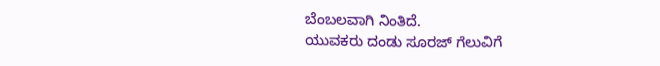ಬೆಂಬಲವಾಗಿ ನಿಂತಿದೆ.
ಯುವಕರು ದಂಡು ಸೂರಜ್ ಗೆಲುವಿಗೆ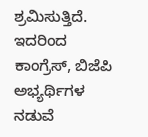ಶ್ರಮಿಸುತ್ತಿದೆ. ಇದರಿಂದ ಕಾಂಗ್ರೆಸ್, ಬಿಜೆಪಿ ಅಭ್ಯರ್ಥಿಗಳ ನಡುವೆ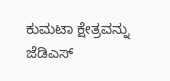ಕುಮಟಾ ಕ್ಷೇತ್ರವನ್ನು ಜೆಡಿಎಸ್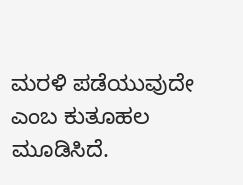ಮರಳಿ ಪಡೆಯುವುದೇ ಎಂಬ ಕುತೂಹಲ ಮೂಡಿಸಿದೆ.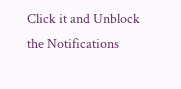Click it and Unblock the Notifications